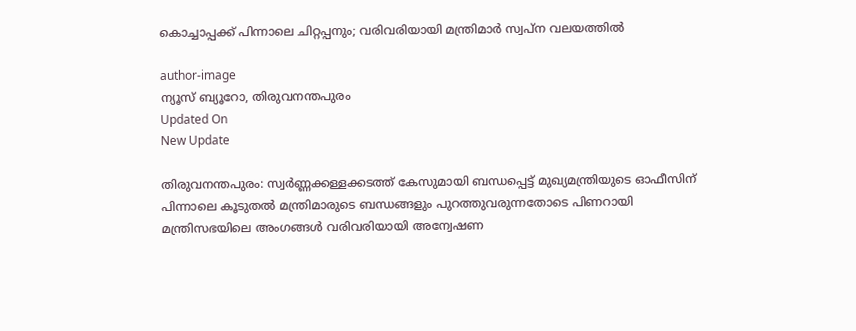കൊച്ചാപ്പക്ക് പിന്നാലെ ചിറ്റപ്പനും; വരിവരിയായി മന്ത്രിമാര്‍ സ്വപ്‌ന വലയത്തില്‍

author-image
ന്യൂസ് ബ്യൂറോ, തിരുവനന്തപുരം
Updated On
New Update

തിരുവനന്തപുരം: സ്വര്‍ണ്ണക്കള്ളക്കടത്ത് കേസുമായി ബന്ധപ്പെട്ട് മുഖ്യമന്ത്രിയുടെ ഓഫീസിന് പിന്നാലെ കൂടുതല്‍ മന്ത്രിമാരുടെ ബന്ധങ്ങളും പുറത്തുവരുന്നതോടെ പിണറായി മന്ത്രിസഭയിലെ അംഗങ്ങള്‍ വരിവരിയായി അന്വേഷണ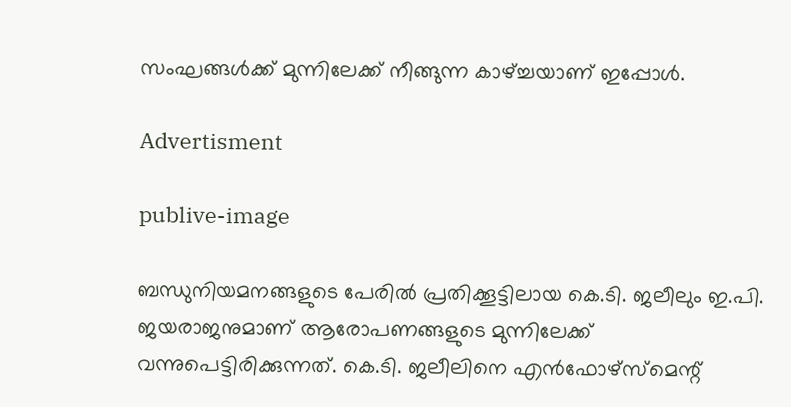സംഘങ്ങള്‍ക്ക് മുന്നിലേക്ക് നീങ്ങുന്ന കാഴ്ച്ചയാണ് ഇപ്പോള്‍.

Advertisment

publive-image

ബന്ധുനിയമനങ്ങളുടെ പേരില്‍ പ്രതിക്കൂട്ടിലായ കെ.ടി. ജലീലും ഇ.പി. ജയരാജനുമാണ് ആരോപണങ്ങളുടെ മുന്നിലേക്ക് വന്നുപെട്ടിരിക്കുന്നത്. കെ.ടി. ജലീലിനെ എന്‍ഫോഴ്‌സ്‌മെന്റ്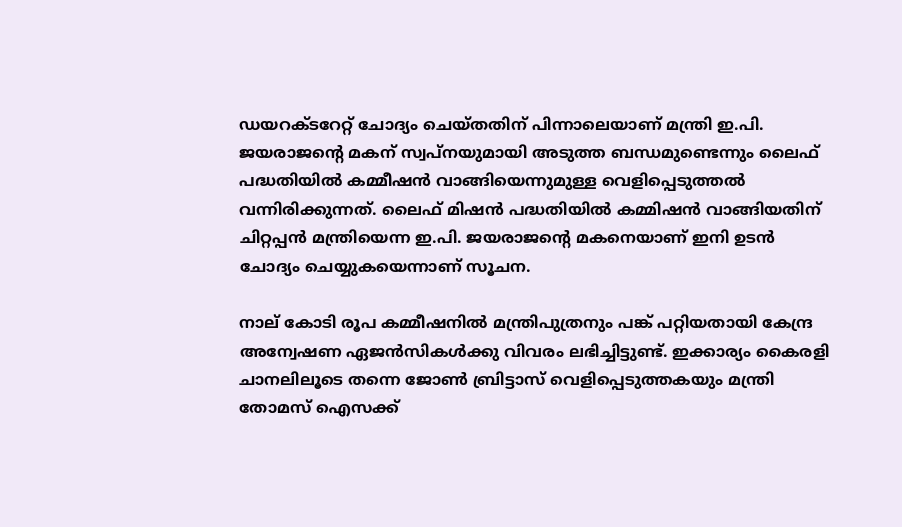ഡയറക്ടറേറ്റ് ചോദ്യം ചെയ്തതിന് പിന്നാലെയാണ് മന്ത്രി ഇ.പി. ജയരാജന്റെ മകന് സ്വപ്‌നയുമായി അടുത്ത ബന്ധമുണ്ടെന്നും ലൈഫ് പദ്ധതിയില്‍ കമ്മീഷന്‍ വാങ്ങിയെന്നുമുള്ള വെളിപ്പെടുത്തല്‍ വന്നിരിക്കുന്നത്. ലൈഫ് മിഷന്‍ പദ്ധതിയില്‍ കമ്മിഷന്‍ വാങ്ങിയതിന് ചിറ്റപ്പന്‍ മന്ത്രിയെന്ന ഇ.പി. ജയരാജന്റെ മകനെയാണ് ഇനി ഉടന്‍ ചോദ്യം ചെയ്യുകയെന്നാണ് സൂചന.

നാല് കോടി രൂപ കമ്മീഷനില്‍ മന്ത്രിപുത്രനും പങ്ക് പറ്റിയതായി കേന്ദ്ര അന്വേഷണ ഏജന്‍സികള്‍ക്കു വിവരം ലഭിച്ചിട്ടുണ്ട്. ഇക്കാര്യം കൈരളി ചാനലിലൂടെ തന്നെ ജോണ്‍ ബ്രിട്ടാസ് വെളിപ്പെടുത്തകയും മന്ത്രി തോമസ് ഐസക്ക്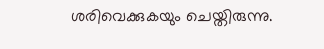ശരിവെക്കുകയും ചെയ്തിരുന്നു.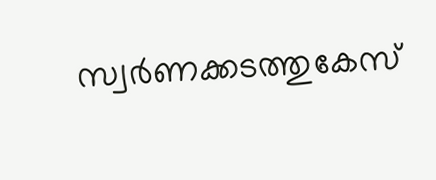സ്വര്‍ണക്കടത്തുകേസ്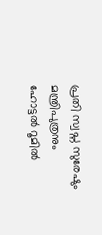പ്രതി സ്വപ്ന സുരേഷും മന്ത്രിപുത്രനും ഹോട്ടല്‍ റൂമില്‍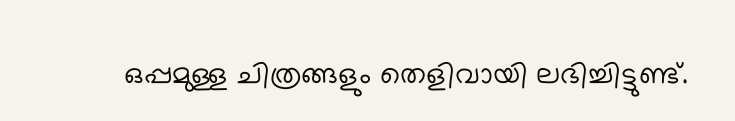ഒപ്പമുള്ള ചിത്രങ്ങളും തെളിവായി ലഭിച്ചിട്ടുണ്ട്.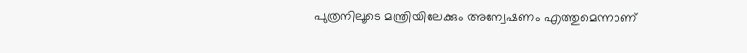പുത്രനിലൂടെ മന്ത്രിയിലേക്കും അന്വേഷണം എത്തുമെന്നാണ്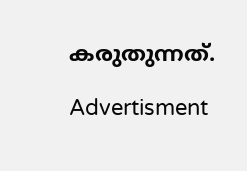കരുതുന്നത്.

Advertisment